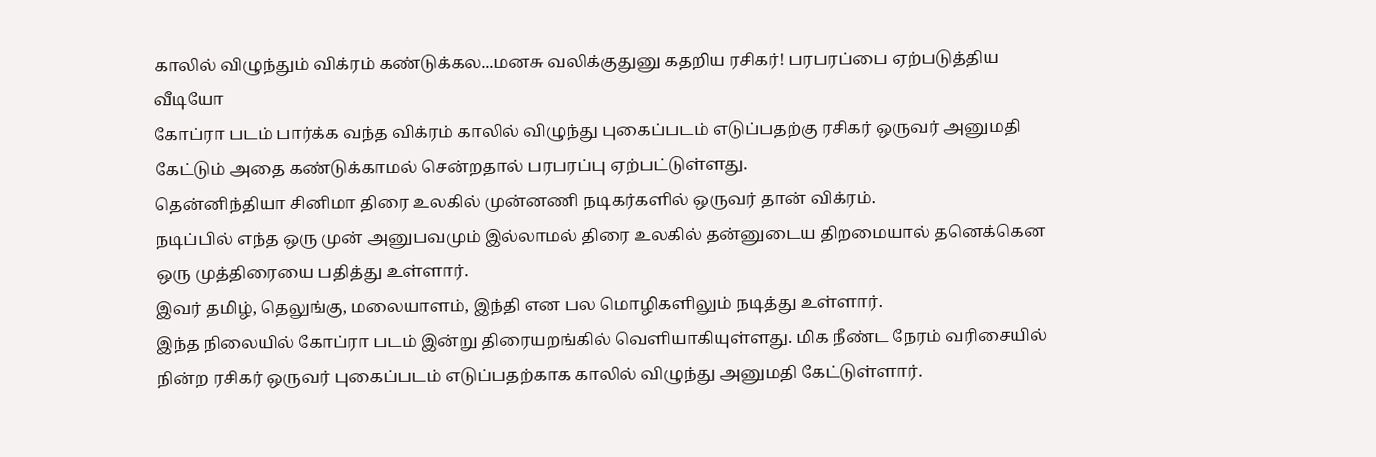காலில் விழுந்தும் விக்ரம் கண்டுக்கல...மனசு வலிக்குதுனு கதறிய ரசிகர்! பரபரப்பை ஏற்படுத்திய வீடியோ
கோப்ரா படம் பார்க்க வந்த விக்ரம் காலில் விழுந்து புகைப்படம் எடுப்பதற்கு ரசிகர் ஒருவர் அனுமதி கேட்டும் அதை கண்டுக்காமல் சென்றதால் பரபரப்பு ஏற்பட்டுள்ளது.
தென்னிந்தியா சினிமா திரை உலகில் முன்னணி நடிகர்களில் ஒருவர் தான் விக்ரம்.
நடிப்பில் எந்த ஒரு முன் அனுபவமும் இல்லாமல் திரை உலகில் தன்னுடைய திறமையால் தனெக்கென ஒரு முத்திரையை பதித்து உள்ளார்.
இவர் தமிழ், தெலுங்கு, மலையாளம், இந்தி என பல மொழிகளிலும் நடித்து உள்ளார்.
இந்த நிலையில் கோப்ரா படம் இன்று திரையறங்கில் வெளியாகியுள்ளது. மிக நீண்ட நேரம் வரிசையில் நின்ற ரசிகர் ஒருவர் புகைப்படம் எடுப்பதற்காக காலில் விழுந்து அனுமதி கேட்டுள்ளார்.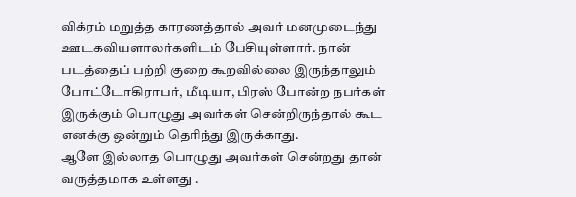விக்ரம் மறுத்த காரணத்தால் அவர் மனமுடைந்து ஊடகவியளாலர்களிடம் பேசியுள்ளார். நான் படத்தைப் பற்றி குறை கூறவில்லை இருந்தாலும் போட்டோகிராபர், மீடியா, பிரஸ் போன்ற நபர்கள் இருக்கும் பொழுது அவர்கள் சென்றிருந்தால் கூட எனக்கு ஒன்றும் தெரிந்து இருக்காது.
ஆளே இல்லாத பொழுது அவர்கள் சென்றது தான் வருத்தமாக உள்ளது .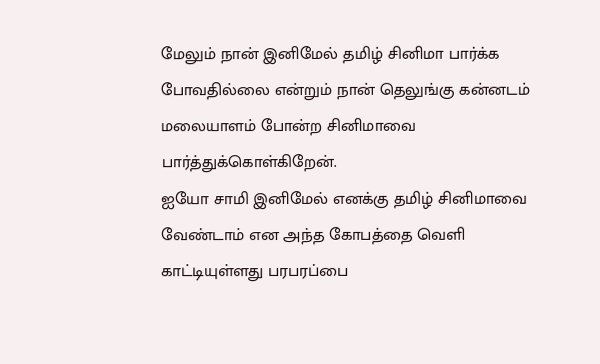மேலும் நான் இனிமேல் தமிழ் சினிமா பார்க்க போவதில்லை என்றும் நான் தெலுங்கு கன்னடம் மலையாளம் போன்ற சினிமாவை பார்த்துக்கொள்கிறேன்.
ஐயோ சாமி இனிமேல் எனக்கு தமிழ் சினிமாவை வேண்டாம் என அந்த கோபத்தை வெளி காட்டியுள்ளது பரபரப்பை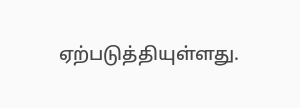ஏற்படுத்தியுள்ளது.